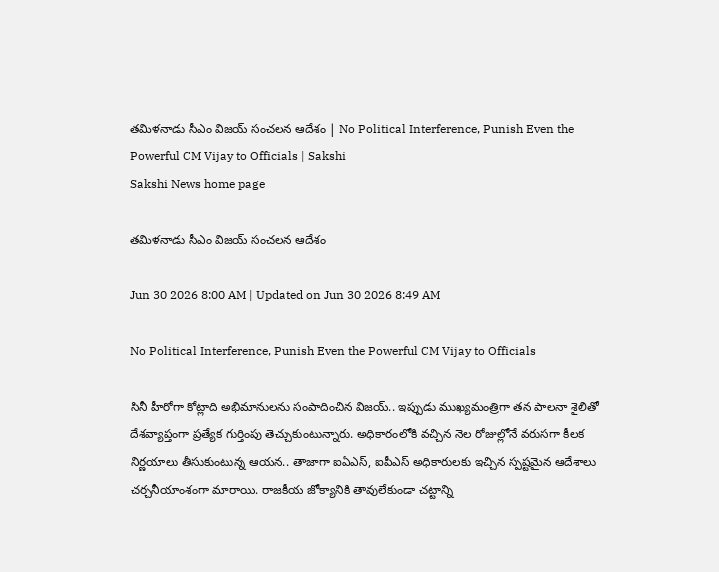తమిళనాడు సీఎం విజయ్‌ సంచలన ఆదేశం | No Political Interference, Punish Even the Powerful CM Vijay to Officials | Sakshi
Sakshi News home page

తమిళనాడు సీఎం విజయ్‌ సంచలన ఆదేశం

Jun 30 2026 8:00 AM | Updated on Jun 30 2026 8:49 AM

No Political Interference, Punish Even the Powerful CM Vijay to Officials

సినీ హీరోగా కోట్లాది అభిమానులను సంపాదించిన విజయ్‌.. ఇప్పుడు ముఖ్యమంత్రిగా తన పాలనా శైలితో దేశవ్యాప్తంగా ప్రత్యేక గుర్తింపు తెచ్చుకుంటున్నారు. అధికారంలోకి వచ్చిన నెల రోజుల్లోనే వరుసగా కీలక నిర్ణయాలు తీసుకుంటున్న ఆయన.. తాజాగా ఐఏఎస్‌, ఐపీఎస్‌ అధికారులకు ఇచ్చిన స్పష్టమైన ఆదేశాలు చర్చనీయాంశంగా మారాయి. రాజకీయ జోక్యానికి తావులేకుండా చట్టాన్ని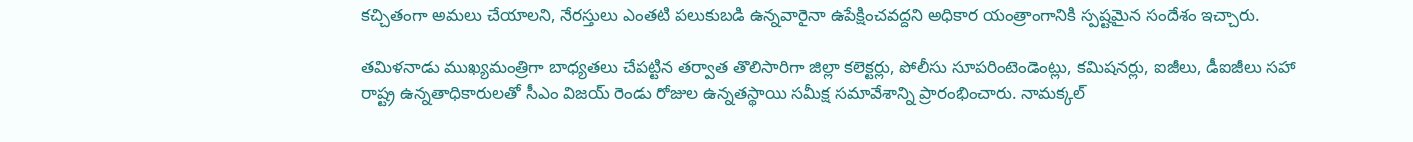కచ్చితంగా అమలు చేయాలని, నేరస్తులు ఎంతటి పలుకుబడి ఉన్నవారైనా ఉపేక్షించవద్దని అధికార యంత్రాంగానికి స్పష్టమైన సందేశం ఇచ్చారు.

తమిళనాడు ముఖ్యమంత్రిగా బాధ్యతలు చేపట్టిన తర్వాత తొలిసారిగా జిల్లా కలెక్టర్లు, పోలీసు సూపరింటెండెంట్లు, కమిషనర్లు, ఐజీలు, డీఐజీలు సహా రాష్ట్ర ఉన్నతాధికారులతో సీఎం విజయ్‌ రెండు రోజుల ఉన్నతస్థాయి సమీక్ష సమావేశాన్ని ప్రారంభించారు. నామక్కల్‌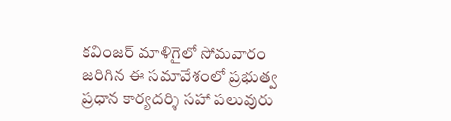కవింజర్‌ మాళిగైలో సోమవారం జరిగిన ఈ సమావేశంలో ప్రభుత్వ ప్రధాన కార్యదర్శి సహా పలువురు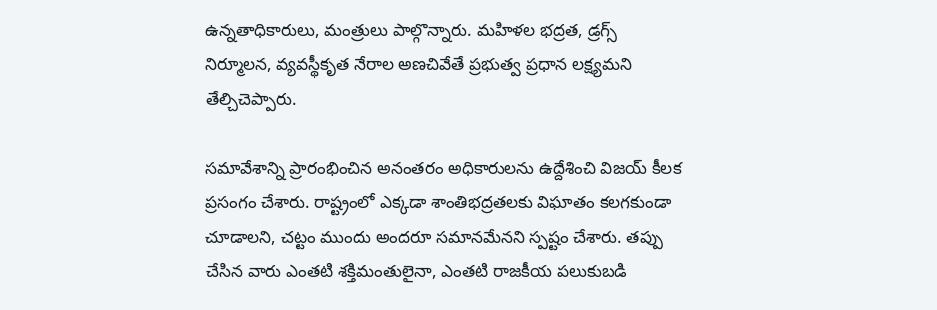ఉన్నతాధికారులు, మంత్రులు పాల్గొన్నారు. మహిళల భద్రత, డ్రగ్స్‌ నిర్మూలన, వ్యవస్థీకృత నేరాల అణచివేతే ప్రభుత్వ ప్రధాన లక్ష్యమని తేల్చిచెప్పారు.

సమావేశాన్ని ప్రారంభించిన అనంతరం అధికారులను ఉద్దేశించి విజయ్‌ కీలక ప్రసంగం చేశారు. రాష్ట్రంలో ఎక్కడా శాంతిభద్రతలకు విఘాతం కలగకుండా చూడాలని, చట్టం ముందు అందరూ సమానమేనని స్పష్టం చేశారు. తప్పు చేసిన వారు ఎంతటి శక్తిమంతులైనా, ఎంతటి రాజకీయ పలుకుబడి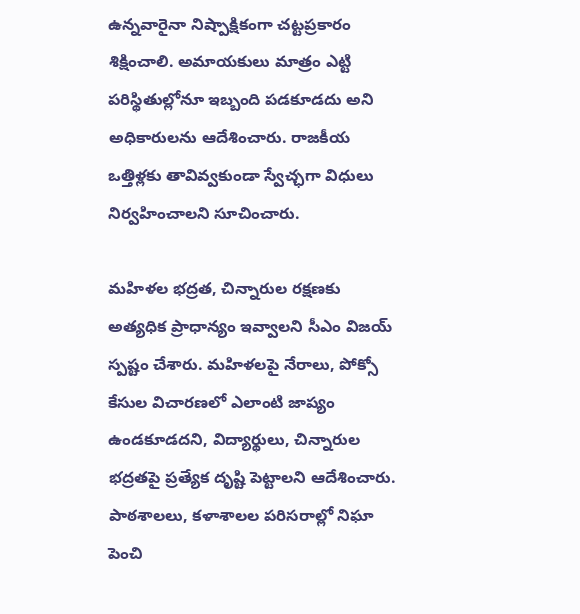ఉన్నవారైనా నిష్పాక్షికంగా చట్టప్రకారం శిక్షించాలి. అమాయకులు మాత్రం ఎట్టి పరిస్థితుల్లోనూ ఇబ్బంది పడకూడదు అని అధికారులను ఆదేశించారు. రాజకీయ ఒత్తిళ్లకు తావివ్వకుండా స్వేచ్ఛగా విధులు నిర్వహించాలని సూచించారు.

మహిళల భద్రత, చిన్నారుల రక్షణకు అత్యధిక ప్రాధాన్యం ఇవ్వాలని సీఎం విజయ్‌ స్పష్టం చేశారు. మహిళలపై నేరాలు, పోక్సో కేసుల విచారణలో ఎలాంటి జాప్యం ఉండకూడదని, విద్యార్థులు, చిన్నారుల భద్రతపై ప్రత్యేక దృష్టి పెట్టాలని ఆదేశించారు. పాఠశాలలు, కళాశాలల పరిసరాల్లో నిఘా పెంచి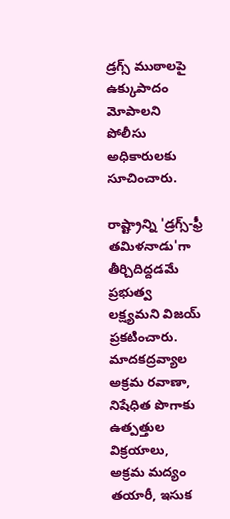డ్రగ్స్‌ ముఠాలపై ఉక్కుపాదం మోపాలని పోలీసు అధికారులకు సూచించారు.

రాష్ట్రాన్ని 'డ్రగ్స్‌-ఫ్రీ తమిళనాడు'గా తీర్చిదిద్దడమే ప్రభుత్వ లక్ష్యమని విజయ్‌ ప్రకటించారు. మాదకద్రవ్యాల అక్రమ రవాణా, నిషేధిత పొగాకు ఉత్పత్తుల విక్రయాలు, అక్రమ మద్యం తయారీ, ఇసుక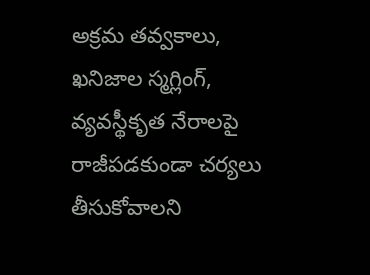అక్రమ తవ్వకాలు, ఖనిజాల స్మగ్లింగ్‌, వ్యవస్థీకృత నేరాలపై రాజీపడకుండా చర్యలు తీసుకోవాలని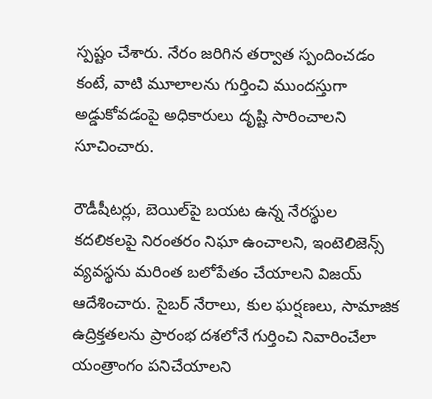స్పష్టం చేశారు. నేరం జరిగిన తర్వాత స్పందించడం కంటే, వాటి మూలాలను గుర్తించి ముందస్తుగా అడ్డుకోవడంపై అధికారులు దృష్టి సారించాలని సూచించారు.

రౌడీషీటర్లు, బెయిల్‌పై బయట ఉన్న నేరస్థుల కదలికలపై నిరంతరం నిఘా ఉంచాలని, ఇంటెలిజెన్స్‌ వ్యవస్థను మరింత బలోపేతం చేయాలని విజయ్‌ ఆదేశించారు. సైబర్‌ నేరాలు, కుల ఘర్షణలు, సామాజిక ఉద్రిక్తతలను ప్రారంభ దశలోనే గుర్తించి నివారించేలా యంత్రాంగం పనిచేయాలని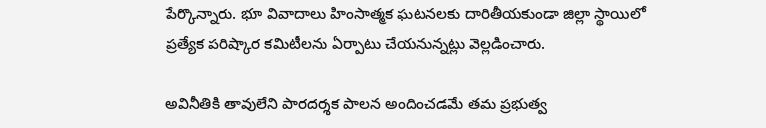పేర్కొన్నారు. భూ వివాదాలు హింసాత్మక ఘటనలకు దారితీయకుండా జిల్లా స్థాయిలో ప్రత్యేక పరిష్కార కమిటీలను ఏర్పాటు చేయనున్నట్లు వెల్లడించారు.

అవినీతికి తావులేని పారదర్శక పాలన అందించడమే తమ ప్రభుత్వ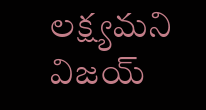లక్ష్యమని విజయ్‌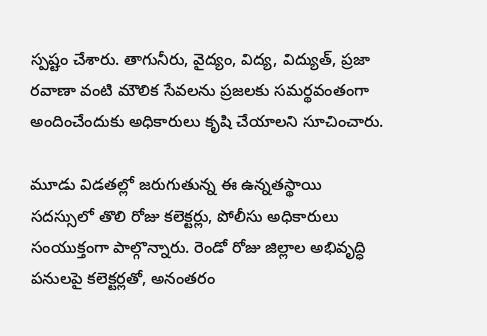స్పష్టం చేశారు. తాగునీరు, వైద్యం, విద్య, విద్యుత్‌, ప్రజా రవాణా వంటి మౌలిక సేవలను ప్రజలకు సమర్థవంతంగా అందించేందుకు అధికారులు కృషి చేయాలని సూచించారు.

మూడు విడతల్లో జరుగుతున్న ఈ ఉన్నతస్థాయి సదస్సులో తొలి రోజు కలెక్టర్లు, పోలీసు అధికారులు సంయుక్తంగా పాల్గొన్నారు. రెండో రోజు జిల్లాల అభివృద్ధి పనులపై కలెక్టర్లతో, అనంతరం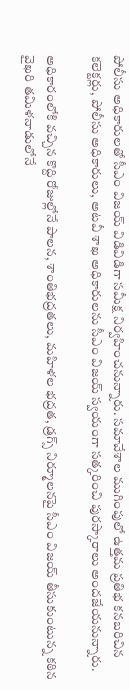పోలీసు అధికారులతో సీఎం విజయ్‌ విడివిడిగా సమీక్ష నిర్వహించనున్నారు. సమావేశాల ముగింపులో ఉత్తమ ప్రతిభ కనబరిచిన కలెక్టర్లు, పోలీసు అధికారులు, అటవీ శాఖ అధికారులను సీఎం విజయ్‌ స్వయంగా సత్కరించి పురస్కారాలు అందజేయనున్నారు.

అధికారంలోకి వచ్చిన కొద్ది రోజుల్లోనే పాలన, శాంతిభద్రతలు, మహిళల భద్రత, డ్రగ్స్‌ నిర్మూలనపై సీఎం విజయ్‌ తీసుకుంటున్న కఠిన వైఖరి తమిళనాడులోనే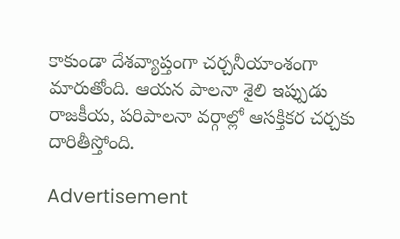కాకుండా దేశవ్యాప్తంగా చర్చనీయాంశంగా మారుతోంది. ఆయన పాలనా శైలి ఇప్పుడు రాజకీయ, పరిపాలనా వర్గాల్లో ఆసక్తికర చర్చకు దారితీస్తోంది.

Advertisement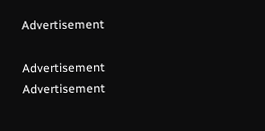Advertisement

Advertisement
Advertisement